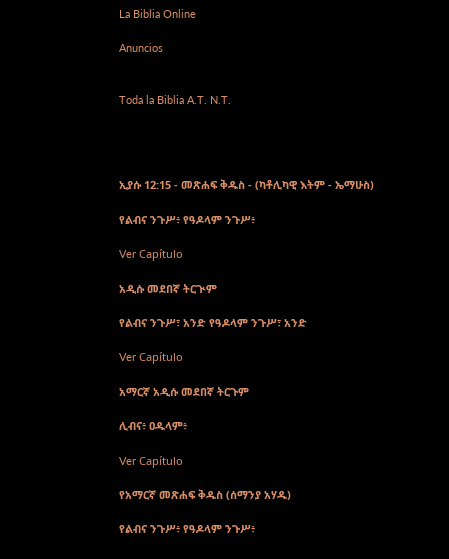La Biblia Online

Anuncios


Toda la Biblia A.T. N.T.




ኢያሱ 12:15 - መጽሐፍ ቅዱስ - (ካቶሊካዊ እትም - ኤማሁስ)

የልብና ንጉሥ፥ የዓዶላም ንጉሥ፥

Ver Capítulo

አዲሱ መደበኛ ትርጒም

የልብና ንጉሥ፣ አንድ የዓዶላም ንጉሥ፣ አንድ

Ver Capítulo

አማርኛ አዲሱ መደበኛ ትርጉም

ሊብና፥ ዐዱላም፥

Ver Capítulo

የአማርኛ መጽሐፍ ቅዱስ (ሰማንያ አሃዱ)

የልብና ንጉሥ፥ የዓዶላም ንጉሥ፥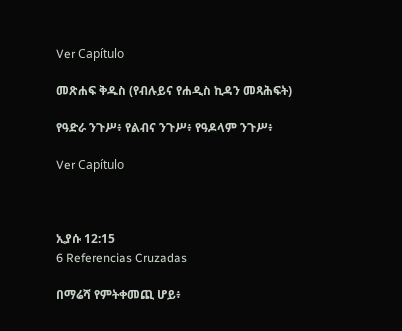Ver Capítulo

መጽሐፍ ቅዱስ (የብሉይና የሐዲስ ኪዳን መጻሕፍት)

የዓድራ ንጉሥ፥ የልብና ንጉሥ፥ የዓዶላም ንጉሥ፥

Ver Capítulo



ኢያሱ 12:15
6 Referencias Cruzadas

በማሬሻ የምትቀመጪ ሆይ፥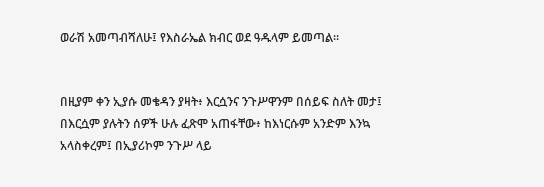ወራሽ አመጣብሻለሁ፤ የእስራኤል ክብር ወደ ዓዱላም ይመጣል።


በዚያም ቀን ኢያሱ መቄዳን ያዛት፥ እርሷንና ንጉሥዋንም በሰይፍ ስለት መታ፤ በእርሷም ያሉትን ሰዎች ሁሉ ፈጽሞ አጠፋቸው፥ ከእነርሱም አንድም እንኳ አላስቀረም፤ በኢያሪኮም ንጉሥ ላይ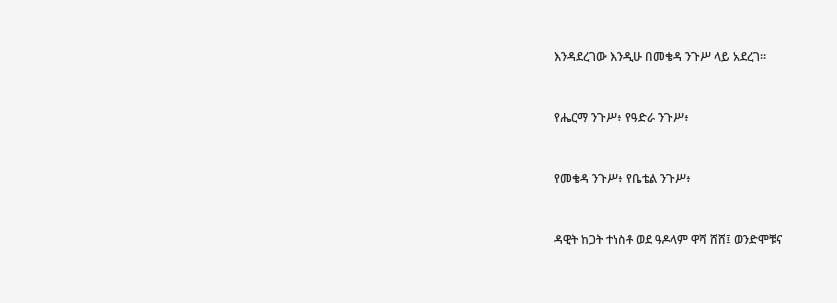እንዳደረገው እንዲሁ በመቄዳ ንጉሥ ላይ አደረገ።


የሔርማ ንጉሥ፥ የዓድራ ንጉሥ፥


የመቄዳ ንጉሥ፥ የቤቴል ንጉሥ፥


ዳዊት ከጋት ተነስቶ ወደ ዓዶላም ዋሻ ሸሸ፤ ወንድሞቹና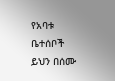የአባቱ ቤተሰቦች ይህን በሰሙ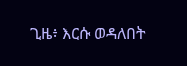ጊዜ፥ እርሱ ወዳለበት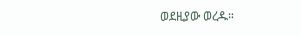ወደዚያው ወረዱ።